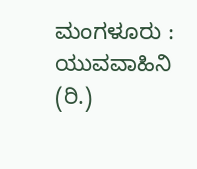ಮಂಗಳೂರು : ಯುವವಾಹಿನಿ (ರಿ.)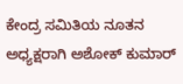ಕೇಂದ್ರ ಸಮಿತಿಯ ನೂತನ ಅಧ್ಯಕ್ಷರಾಗಿ ಅಶೋಕ್ ಕುಮಾರ್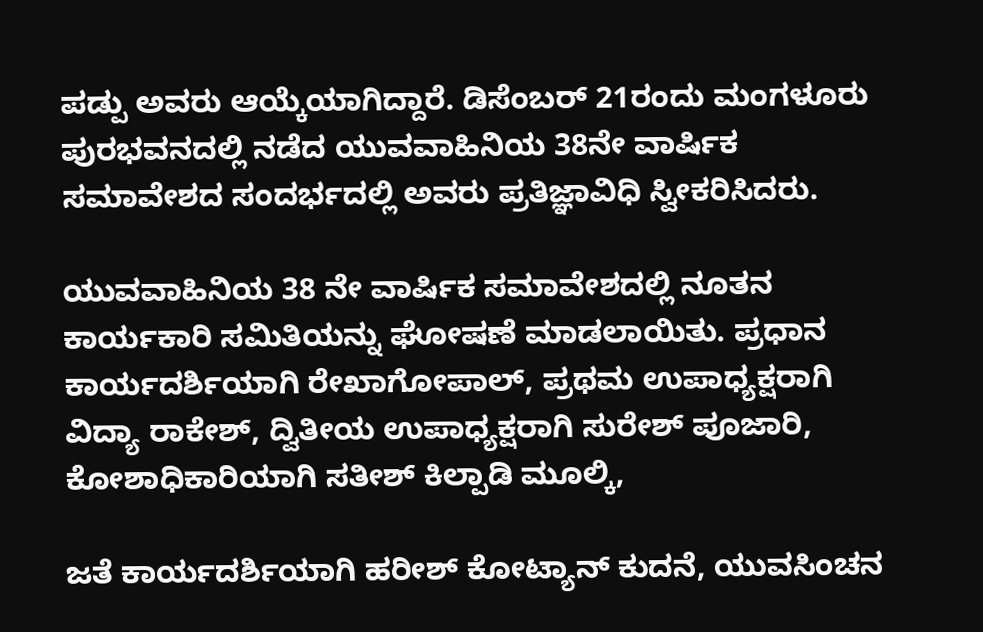ಪಡ್ಪು ಅವರು ಆಯ್ಕೆಯಾಗಿದ್ದಾರೆ. ಡಿಸೆಂಬರ್ 21ರಂದು ಮಂಗಳೂರು ಪುರಭವನದಲ್ಲಿ ನಡೆದ ಯುವವಾಹಿನಿಯ 38ನೇ ವಾರ್ಷಿಕ ಸಮಾವೇಶದ ಸಂದರ್ಭದಲ್ಲಿ ಅವರು ಪ್ರತಿಜ್ಞಾವಿಧಿ ಸ್ವೀಕರಿಸಿದರು.

ಯುವವಾಹಿನಿಯ 38 ನೇ ವಾರ್ಷಿಕ ಸಮಾವೇಶದಲ್ಲಿ ನೂತನ ಕಾರ್ಯಕಾರಿ ಸಮಿತಿಯನ್ನು ಘೋಷಣೆ ಮಾಡಲಾಯಿತು. ಪ್ರಧಾನ ಕಾರ್ಯದರ್ಶಿಯಾಗಿ ರೇಖಾಗೋಪಾಲ್, ಪ್ರಥಮ ಉಪಾಧ್ಯಕ್ಷರಾಗಿ ವಿದ್ಯಾ ರಾಕೇಶ್, ದ್ವಿತೀಯ ಉಪಾಧ್ಯಕ್ಷರಾಗಿ ಸುರೇಶ್ ಪೂಜಾರಿ, ಕೋಶಾಧಿಕಾರಿಯಾಗಿ ಸತೀಶ್ ಕಿಲ್ಪಾಡಿ ಮೂಲ್ಕಿ,

ಜತೆ ಕಾರ್ಯದರ್ಶಿಯಾಗಿ ಹರೀಶ್ ಕೋಟ್ಯಾನ್ ಕುದನೆ, ಯುವಸಿಂಚನ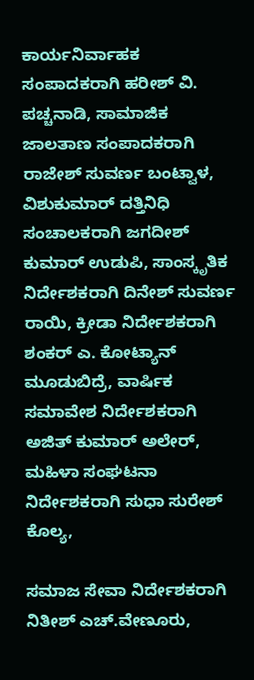ಕಾರ್ಯನಿರ್ವಾಹಕ ಸಂಪಾದಕರಾಗಿ ಹರೀಶ್ ವಿ. ಪಚ್ಚನಾಡಿ, ಸಾಮಾಜಿಕ ಜಾಲತಾಣ ಸಂಪಾದಕರಾಗಿ ರಾಜೇಶ್ ಸುವರ್ಣ ಬಂಟ್ವಾಳ, ವಿಶುಕುಮಾರ್ ದತ್ತಿನಿಧಿ ಸಂಚಾಲಕರಾಗಿ ಜಗದೀಶ್ ಕುಮಾರ್ ಉಡುಪಿ, ಸಾಂಸ್ಕೃತಿಕ ನಿರ್ದೇಶಕರಾಗಿ ದಿನೇಶ್ ಸುವರ್ಣ ರಾಯಿ, ಕ್ರೀಡಾ ನಿರ್ದೇಶಕರಾಗಿ ಶಂಕರ್ ಎ. ಕೋಟ್ಯಾನ್ ಮೂಡುಬಿದ್ರೆ, ವಾರ್ಷಿಕ ಸಮಾವೇಶ ನಿರ್ದೇಶಕರಾಗಿ ಅಜಿತ್ ಕುಮಾರ್ ಅಲೇರ್, ಮಹಿಳಾ ಸಂಘಟನಾ ನಿರ್ದೇಶಕರಾಗಿ ಸುಧಾ ಸುರೇಶ್ ಕೊಲ್ಯ,

ಸಮಾಜ ಸೇವಾ ನಿರ್ದೇಶಕರಾಗಿ ನಿತೀಶ್ ಎಚ್.ವೇಣೂರು,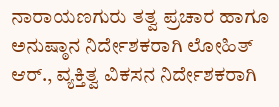ನಾರಾಯಣಗುರು ತತ್ವ ಪ್ರಚಾರ ಹಾಗೂ ಅನುಷ್ಠಾನ ನಿರ್ದೇಶಕರಾಗಿ ಲೋಹಿತ್ ಆರ್., ವ್ಯಕ್ತಿತ್ವ ವಿಕಸನ ನಿರ್ದೇಶಕರಾಗಿ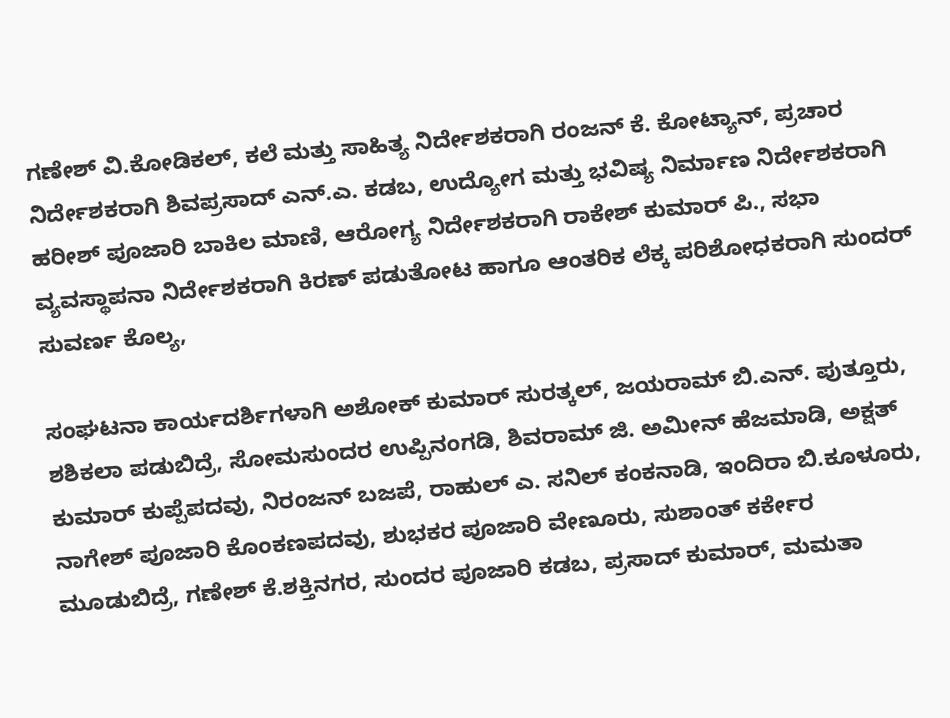ಗಣೇಶ್ ವಿ.ಕೋಡಿಕಲ್, ಕಲೆ ಮತ್ತು ಸಾಹಿತ್ಯ ನಿರ್ದೇಶಕರಾಗಿ ರಂಜನ್ ಕೆ. ಕೋಟ್ಯಾನ್, ಪ್ರಚಾರ ನಿರ್ದೇಶಕರಾಗಿ ಶಿವಪ್ರಸಾದ್ ಎನ್.ಎ. ಕಡಬ, ಉದ್ಯೋಗ ಮತ್ತು ಭವಿಷ್ಯ ನಿರ್ಮಾಣ ನಿರ್ದೇಶಕರಾಗಿ ಹರೀಶ್ ಪೂಜಾರಿ ಬಾಕಿಲ ಮಾಣಿ, ಆರೋಗ್ಯ ನಿರ್ದೇಶಕರಾಗಿ ರಾಕೇಶ್ ಕುಮಾರ್ ಪಿ., ಸಭಾ ವ್ಯವಸ್ಥಾಪನಾ ನಿರ್ದೇಶಕರಾಗಿ ಕಿರಣ್ ಪಡುತೋಟ ಹಾಗೂ ಆಂತರಿಕ ಲೆಕ್ಕ ಪರಿಶೋಧಕರಾಗಿ ಸುಂದರ್ ಸುವರ್ಣ ಕೊಲ್ಯ,

ಸಂಘಟನಾ ಕಾರ್ಯದರ್ಶಿಗಳಾಗಿ ಅಶೋಕ್ ಕುಮಾರ್ ಸುರತ್ಕಲ್, ಜಯರಾಮ್ ಬಿ.ಎನ್. ಪುತ್ತೂರು, ಶಶಿಕಲಾ ಪಡುಬಿದ್ರೆ, ಸೋಮಸುಂದರ ಉಪ್ಪಿನಂಗಡಿ, ಶಿವರಾಮ್ ಜಿ. ಅಮೀನ್ ಹೆಜಮಾಡಿ, ಅಕ್ಷತ್ ಕುಮಾರ್ ಕುಪ್ಪೆಪದವು, ನಿರಂಜನ್ ಬಜಪೆ, ರಾಹುಲ್ ಎ. ಸನಿಲ್ ಕಂಕನಾಡಿ, ಇಂದಿರಾ ಬಿ.ಕೂಳೂರು, ನಾಗೇಶ್ ಪೂಜಾರಿ ಕೊಂಕಣಪದವು, ಶುಭಕರ ಪೂಜಾರಿ ವೇಣೂರು, ಸುಶಾಂತ್ ಕರ್ಕೇರ ಮೂಡುಬಿದ್ರೆ, ಗಣೇಶ್ ಕೆ.ಶಕ್ತಿನಗರ, ಸುಂದರ ಪೂಜಾರಿ ಕಡಬ, ಪ್ರಸಾದ್ ಕುಮಾರ್, ಮಮತಾ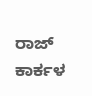ರಾಜ್ ಕಾರ್ಕಳ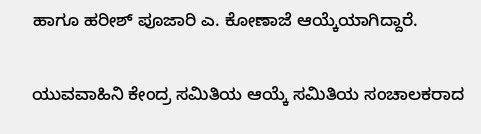ಹಾಗೂ ಹರೀಶ್ ಪೂಜಾರಿ ಎ. ಕೋಣಾಜೆ ಆಯ್ಕೆಯಾಗಿದ್ದಾರೆ.

ಯುವವಾಹಿನಿ ಕೇಂದ್ರ ಸಮಿತಿಯ ಆಯ್ಕೆ ಸಮಿತಿಯ ಸಂಚಾಲಕರಾದ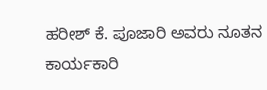ಹರೀಶ್ ಕೆ. ಪೂಜಾರಿ ಅವರು ನೂತನ ಕಾರ್ಯಕಾರಿ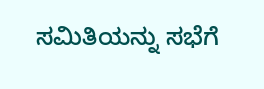ಸಮಿತಿಯನ್ನು ಸಭೆಗೆ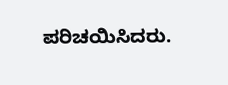ಪರಿಚಯಿಸಿದರು.